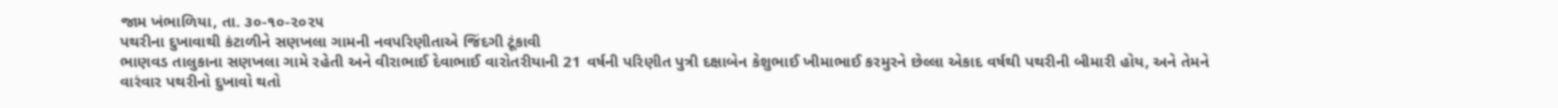જામ ખંભાળિયા, તા. ૩૦-૧૦-૨૦૨૫
પથરીના દુખાવાથી કંટાળીને સણખલા ગામની નવપરિણીતાએ જિંદગી ટૂંકાવી
ભાણવડ તાલુકાના સણખલા ગામે રહેતી અને વીરાભાઈ દેવાભાઈ વારોતરીયાની 21 વર્ષની પરિણીત પુત્રી દક્ષાબેન કેશુભાઈ ખીમાભાઈ કરમુરને છેલ્લા એકાદ વર્ષથી પથરીની બીમારી હોય, અને તેમને વારંવાર પથરીનો દુખાવો થતો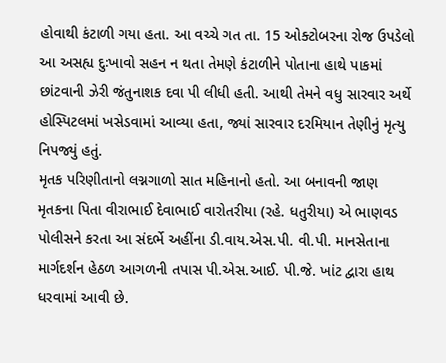હોવાથી કંટાળી ગયા હતા. આ વચ્ચે ગત તા. 15 ઓક્ટોબરના રોજ ઉપડેલો આ અસહ્ય દુઃખાવો સહન ન થતા તેમણે કંટાળીને પોતાના હાથે પાકમાં છાંટવાની ઝેરી જંતુનાશક દવા પી લીધી હતી. આથી તેમને વધુ સારવાર અર્થે હોસ્પિટલમાં ખસેડવામાં આવ્યા હતા, જ્યાં સારવાર દરમિયાન તેણીનું મૃત્યુ નિપજ્યું હતું.
મૃતક પરિણીતાનો લગ્નગાળો સાત મહિનાનો હતો. આ બનાવની જાણ મૃતકના પિતા વીરાભાઈ દેવાભાઈ વારોતરીયા (રહે. ધતુરીયા) એ ભાણવડ પોલીસને કરતા આ સંદર્ભે અહીંના ડી.વાય.એસ.પી. વી.પી. માનસેતાના માર્ગદર્શન હેઠળ આગળની તપાસ પી.એસ.આઈ. પી.જે. ખાંટ દ્વારા હાથ ધરવામાં આવી છે.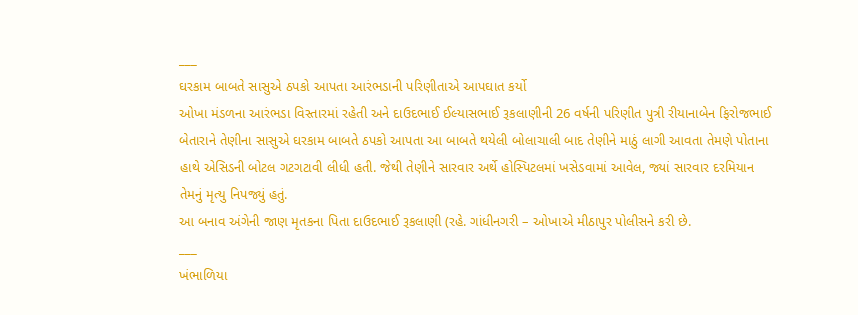___
ઘરકામ બાબતે સાસુએ ઠપકો આપતા આરંભડાની પરિણીતાએ આપઘાત કર્યો
ઓખા મંડળના આરંભડા વિસ્તારમાં રહેતી અને દાઉદભાઈ ઈલ્યાસભાઈ રૂકલાણીની 26 વર્ષની પરિણીત પુત્રી રીયાનાબેન ફિરોજભાઈ બેતારાને તેણીના સાસુએ ઘરકામ બાબતે ઠપકો આપતા આ બાબતે થયેલી બોલાચાલી બાદ તેણીને માઠું લાગી આવતા તેમણે પોતાના હાથે એસિડની બોટલ ગટગટાવી લીધી હતી. જેથી તેણીને સારવાર અર્થે હોસ્પિટલમાં ખસેડવામાં આવેલ, જ્યાં સારવાર દરમિયાન તેમનું મૃત્યુ નિપજ્યું હતું.
આ બનાવ અંગેની જાણ મૃતકના પિતા દાઉદભાઈ રૂકલાણી (રહે. ગાંધીનગરી – ઓખાએ મીઠાપુર પોલીસને કરી છે.
___
ખંભાળિયા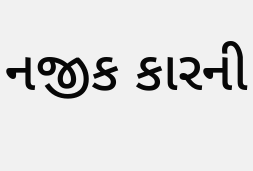નજીક કારની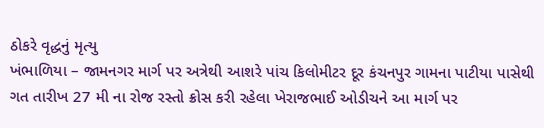ઠોકરે વૃદ્ધનું મૃત્યુ
ખંભાળિયા – જામનગર માર્ગ પર અત્રેથી આશરે પાંચ કિલોમીટર દૂર કંચનપુર ગામના પાટીયા પાસેથી ગત તારીખ 27 મી ના રોજ રસ્તો ક્રોસ કરી રહેલા ખેરાજભાઈ ઓડીચને આ માર્ગ પર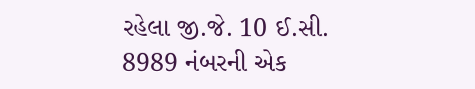રહેલા જી.જે. 10 ઈ.સી. 8989 નંબરની એક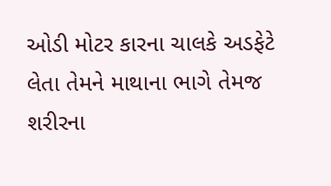ઓડી મોટર કારના ચાલકે અડફેટે લેતા તેમને માથાના ભાગે તેમજ શરીરના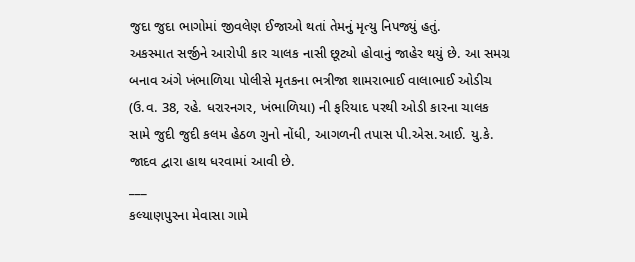જુદા જુદા ભાગોમાં જીવલેણ ઈજાઓ થતાં તેમનું મૃત્યુ નિપજ્યું હતું.
અકસ્માત સર્જીને આરોપી કાર ચાલક નાસી છૂટ્યો હોવાનું જાહેર થયું છે. આ સમગ્ર બનાવ અંગે ખંભાળિયા પોલીસે મૃતકના ભત્રીજા શામરાભાઈ વાલાભાઈ ઓડીચ (ઉ.વ. 38, રહે. ધરારનગર, ખંભાળિયા) ની ફરિયાદ પરથી ઓડી કારના ચાલક સામે જુદી જુદી કલમ હેઠળ ગુનો નોંધી, આગળની તપાસ પી.એસ.આઈ. યુ.કે. જાદવ દ્વારા હાથ ધરવામાં આવી છે.
___
કલ્યાણપુરના મેવાસા ગામે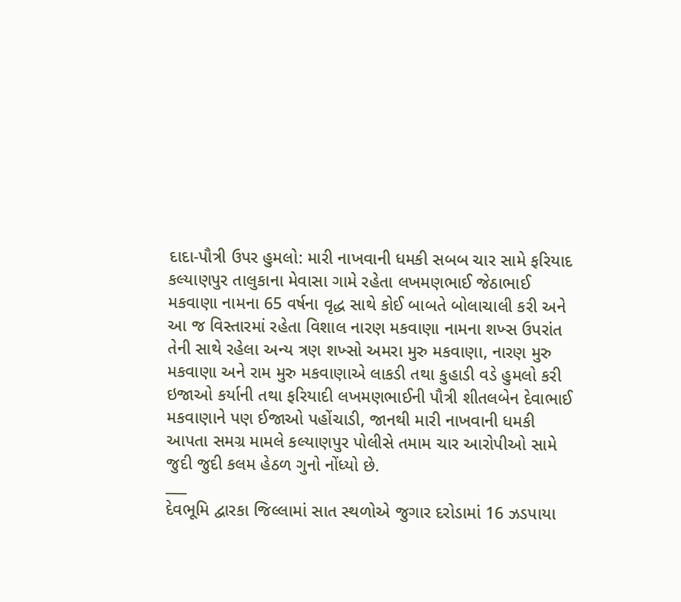દાદા-પૌત્રી ઉપર હુમલો: મારી નાખવાની ધમકી સબબ ચાર સામે ફરિયાદ
કલ્યાણપુર તાલુકાના મેવાસા ગામે રહેતા લખમણભાઈ જેઠાભાઈ મકવાણા નામના 65 વર્ષના વૃદ્ધ સાથે કોઈ બાબતે બોલાચાલી કરી અને આ જ વિસ્તારમાં રહેતા વિશાલ નારણ મકવાણા નામના શખ્સ ઉપરાંત તેની સાથે રહેલા અન્ય ત્રણ શખ્સો અમરા મુરુ મકવાણા, નારણ મુરુ મકવાણા અને રામ મુરુ મકવાણાએ લાકડી તથા કુહાડી વડે હુમલો કરી ઇજાઓ કર્યાની તથા ફરિયાદી લખમણભાઈની પૌત્રી શીતલબેન દેવાભાઈ મકવાણાને પણ ઈજાઓ પહોંચાડી, જાનથી મારી નાખવાની ધમકી આપતા સમગ્ર મામલે કલ્યાણપુર પોલીસે તમામ ચાર આરોપીઓ સામે જુદી જુદી કલમ હેઠળ ગુનો નોંધ્યો છે.
___
દેવભૂમિ દ્વારકા જિલ્લામાં સાત સ્થળોએ જુગાર દરોડામાં 16 ઝડપાયા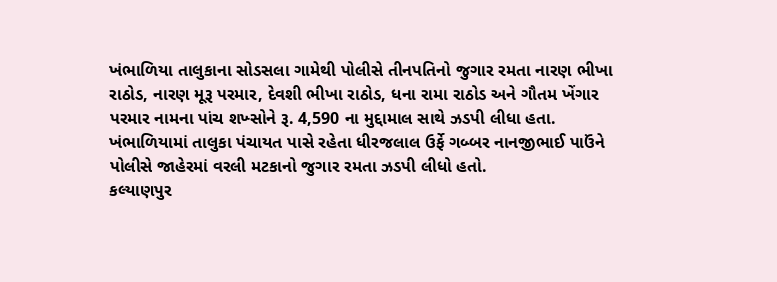ખંભાળિયા તાલુકાના સોડસલા ગામેથી પોલીસે તીનપતિનો જુગાર રમતા નારણ ભીખા રાઠોડ, નારણ મૂરૂ પરમાર, દેવશી ભીખા રાઠોડ, ધના રામા રાઠોડ અને ગૌતમ ખેંગાર પરમાર નામના પાંચ શખ્સોને રૂ. 4,590 ના મુદ્દામાલ સાથે ઝડપી લીધા હતા. ખંભાળિયામાં તાલુકા પંચાયત પાસે રહેતા ધીરજલાલ ઉર્ફે ગબ્બર નાનજીભાઈ પાઉંને પોલીસે જાહેરમાં વરલી મટકાનો જુગાર રમતા ઝડપી લીધો હતો.
કલ્યાણપુર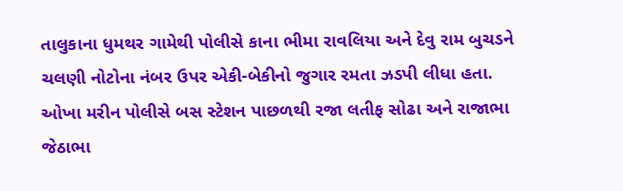તાલુકાના ધુમથર ગામેથી પોલીસે કાના ભીમા રાવલિયા અને દેવુ રામ બુચડને ચલણી નોટોના નંબર ઉપર એકી-બેકીનો જુગાર રમતા ઝડપી લીધા હતા.
ઓખા મરીન પોલીસે બસ સ્ટેશન પાછળથી રજા લતીફ સોઢા અને રાજાભા જેઠાભા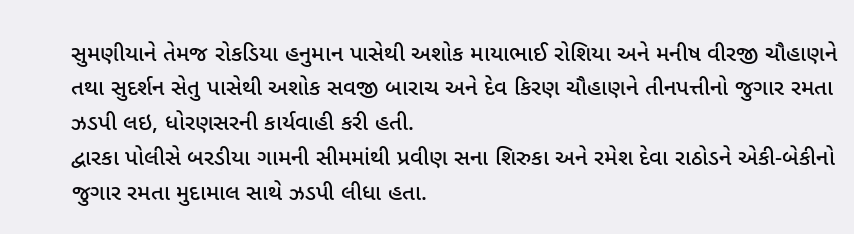સુમણીયાને તેમજ રોકડિયા હનુમાન પાસેથી અશોક માયાભાઈ રોશિયા અને મનીષ વીરજી ચૌહાણને તથા સુદર્શન સેતુ પાસેથી અશોક સવજી બારાચ અને દેવ કિરણ ચૌહાણને તીનપત્તીનો જુગાર રમતા ઝડપી લઇ, ધોરણસરની કાર્યવાહી કરી હતી.
દ્વારકા પોલીસે બરડીયા ગામની સીમમાંથી પ્રવીણ સના શિરુકા અને રમેશ દેવા રાઠોડને એકી-બેકીનો જુગાર રમતા મુદામાલ સાથે ઝડપી લીધા હતા.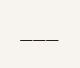___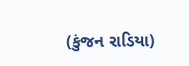(કુંજન રાડિયા)